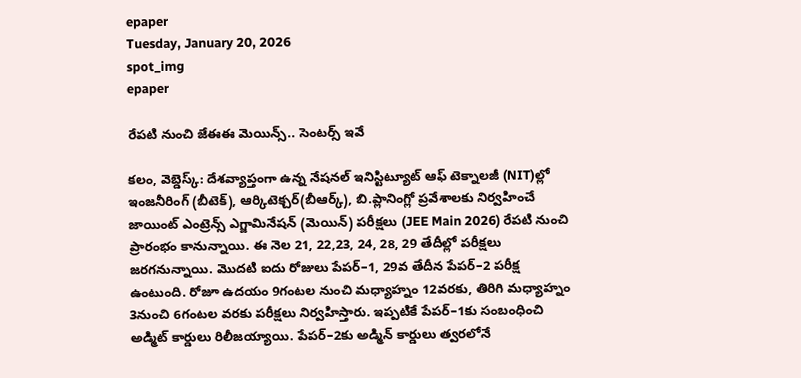epaper
Tuesday, January 20, 2026
spot_img
epaper

రేపటి నుంచి జేఈఈ మెయిన్స్.. సెంటర్స్ ఇవే

కలం, వెబ్డెస్క్: దేశవ్యాప్తంగా ఉన్న నేషనల్ ఇనిస్టిట్యూట్ ఆఫ్ టెక్నాలజీ (NIT)ల్లో ఇంజనీరింగ్ (బీటెక్), ఆర్కిటెక్చర్(బీఆర్క్), బి.ప్లానింగ్లో ప్రవేశాలకు నిర్వహించే జాయింట్ ఎంట్రెన్స్ ఎగ్జామినేషన్ (మెయిన్) పరీక్షలు (JEE Main 2026) రేపటి నుంచి ప్రారంభం కానున్నాయి. ఈ నెల 21, 22,23, 24, 28, 29 తేదీల్లో పరీక్షలు జరగనున్నాయి. మొదటి ఐదు రోజులు పేపర్–1, 29వ తేదీన పేపర్–2 పరీక్ష ఉంటుంది. రోజూ ఉదయం 9గంటల నుంచి మధ్యాహ్నం 12వరకు, తిరిగి మధ్యాహ్నం 3నుంచి 6గంటల వరకు పరీక్షలు నిర్వహిస్తారు. ఇప్పటికే పేపర్–1కు సంబంధించి అడ్మిట్ కార్డులు రిలీజయ్యాయి. పేపర్–2కు అడ్మిన్ కార్డులు త్వరలోనే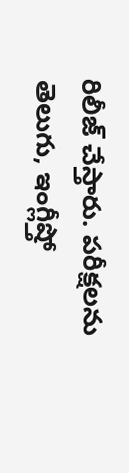రిలీజ్ చేస్తారు. పరీక్షలను తెలుగు, ఇంగ్లీష్తో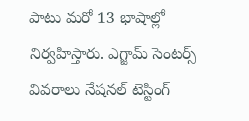పాటు మరో 13 భాషాల్లో నిర్వహిస్తారు. ఎగ్జామ్ సెంటర్స్ వివరాలు నేషనల్ టెస్టింగ్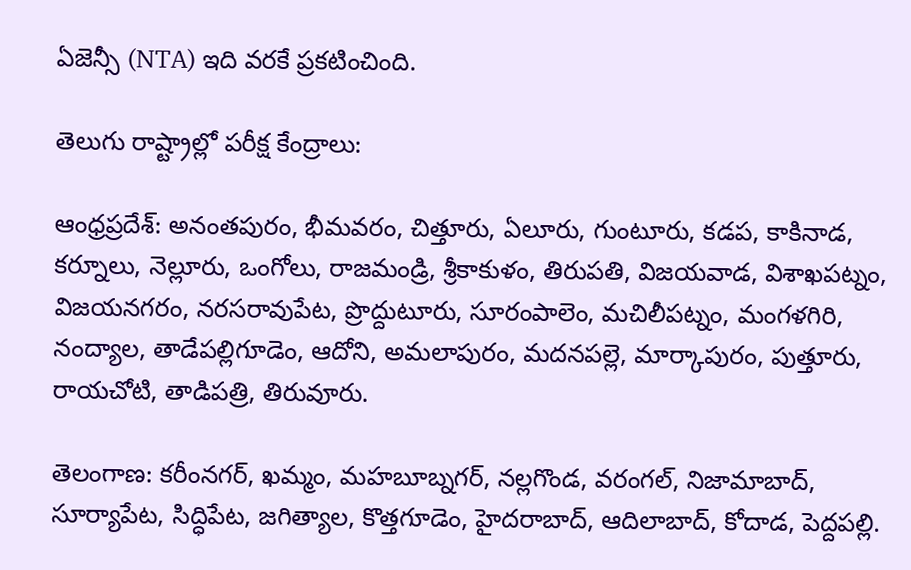ఏజెన్సీ (NTA) ఇది వరకే ప్రకటించింది.

తెలుగు రాష్ట్రాల్లో పరీక్ష కేంద్రాలు:

ఆంధ్రప్రదేశ్: అనంతపురం, భీమవరం, చిత్తూరు, ఏలూరు, గుంటూరు, కడప, కాకినాడ, కర్నూలు, నెల్లూరు, ఒంగోలు, రాజమండ్రి, శ్రీకాకుళం, తిరుపతి, విజయవాడ, విశాఖపట్నం, విజయనగరం, నరసరావుపేట, ప్రొద్దుటూరు, సూరంపాలెం, మచిలీపట్నం, మంగళగిరి, నంద్యాల, తాడేపల్లిగూడెం, ఆదోని, అమలాపురం, మదనపల్లె, మార్కాపురం, పుత్తూరు, రాయచోటి, తాడిపత్రి, తిరువూరు.

తెలంగాణ: కరీంనగర్, ఖమ్మం, మహబూబ్నగర్, నల్లగొండ, వరంగల్, నిజామాబాద్, సూర్యాపేట, సిద్ధిపేట, జగిత్యాల, కొత్తగూడెం, హైదరాబాద్, ఆదిలాబాద్, కోదాడ, పెద్దపల్లి.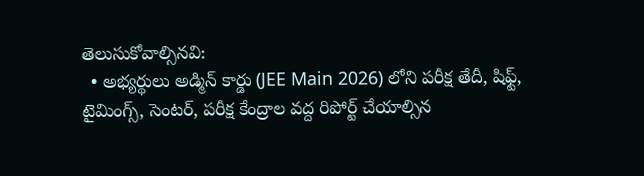తెలుసుకోవాల్సినవి:
  • అభ్యర్థులు అడ్మిన్ కార్డు (JEE Main 2026) లోని పరీక్ష తేదీ, షిఫ్ట్, టైమింగ్స్, సెంటర్, పరీక్ష కేంద్రాల వద్ద రిపోర్ట్ చేయాల్సిన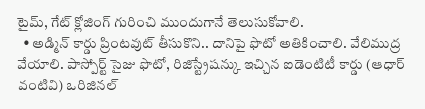టైమ్, గేట్ క్లోజింగ్ గురించి ముందుగానే తెలుసుకోవాలి.
  • అడ్మిన్ కార్డు ప్రింటవుట్ తీసుకొని.. దానిపై ఫొటో అతికించాలి. వేలిముద్ర వేయాలి. పాస్పోర్ట్ సైజు ఫొటో, రిజిస్ట్రేషన్కు ఇచ్చిన ఐడెంటిటీ కార్డు (ఆధార్ వంటివి) ఒరిజినల్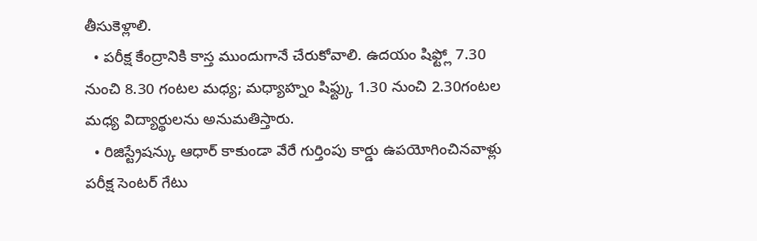తీసుకెళ్లాలి.
  • పరీక్ష కేంద్రానికి కాస్త ముందుగానే చేరుకోవాలి. ఉదయం షిఫ్ట్లో 7.30 నుంచి 8.30 గంటల మధ్య; మధ్యాహ్నం షిఫ్ట్కు 1.30 నుంచి 2.30గంటల మధ్య విద్యార్థులను అనుమతిస్తారు.
  • రిజిస్ట్రేషన్కు ఆధార్ కాకుండా వేరే గుర్తింపు కార్డు ఉపయోగించినవాళ్లు పరీక్ష సెంటర్ గేటు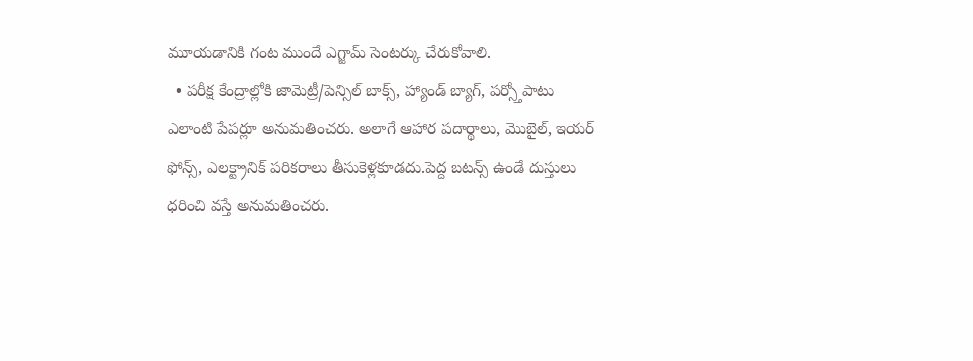మూయడానికి గంట ముందే ఎగ్జామ్ సెంటర్కు చేరుకోవాలి.
  • పరీక్ష కేంద్రాల్లోకి జామెట్రీ/పెన్సిల్ బాక్స్, హ్యాండ్ బ్యాగ్, పర్స్తోపాటు ఎలాంటి పేపర్లూ అనుమతించరు. అలాగే ఆహార పదార్థాలు, మొబైల్, ఇయర్ ఫోన్స్, ఎలక్ట్రానిక్ పరికరాలు తీసుకెళ్లకూడదు.పెద్ద బటన్స్ ఉండే దుస్తులు ధరించి వస్తే అనుమతించరు.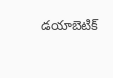డయాబెటిక్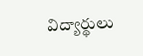విద్యార్థులు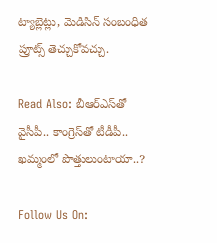ట్యాబ్లెట్లు, మెడిసిన్ సంబంధిత ప్రూట్స్ తెచ్చుకోవచ్చు.

Read Also: బీఆర్ఎస్‌తో వైసీపీ.. కాంగ్రెస్‌తో టీడీపీ.. ఖమ్మంలో పొత్తులుంటాయా..?

Follow Us On: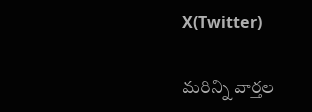X(Twitter)

మ‌రిన్ని వార్త‌ల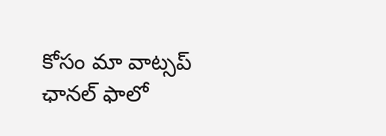కోసం మా వాట్స‌ప్ ఛాన‌ల్ ఫాలో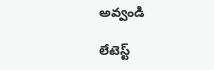అవ్వండి

లేటెస్ట్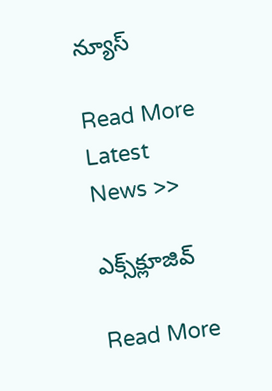న్యూస్‌

Read More Latest News >>

ఎక్స్‌క్లూజివ్‌

Read More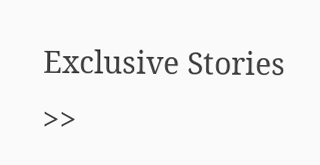Exclusive Stories >>